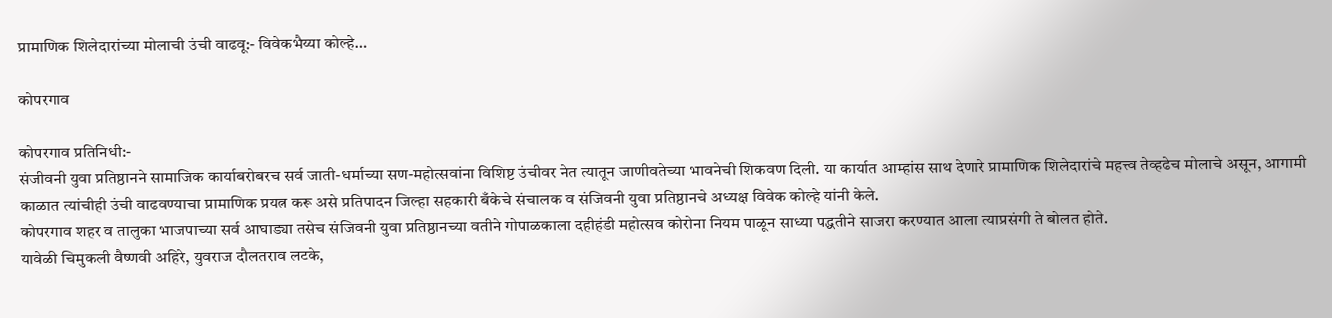प्रामाणिक शिलेदारांच्या मोलाची उंची वाढवू:- विवेकभैय्या कोल्हे…

कोपरगाव

कोपरगाव प्रतिनिधी:-
संजीवनी युवा प्रतिष्ठानने सामाजिक कार्याबरोबरच सर्व जाती-धर्माच्या सण-महोत्सवांना विशिष्ट उंचीवर नेत त्यातून जाणीवतेच्या भावनेची शिकवण दिली. या कार्यात आम्हांस साथ देणारे प्रामाणिक शिलेदारांचे महत्त्व तेव्हढेच मोलाचे असून, आगामी काळात त्यांचीही उंची वाढवण्याचा प्रामाणिक प्रयत्न करू असे प्रतिपादन जिल्हा सहकारी बँकेचे संचालक व संजिवनी युवा प्रतिष्ठानचे अध्यक्ष विवेक कोल्हे यांनी केले.
कोपरगाव शहर व तालुका भाजपाच्या सर्व आघाड्या तसेच संजिवनी युवा प्रतिष्ठानच्या वतीने गोपाळकाला दहीहंडी महोत्सव कोरोना नियम पाळून साध्या पद्धतीने साजरा करण्यात आला त्याप्रसंगी ते बोलत होते.
यावेळी चिमुकली वैष्णवी अहिरे, युवराज दौलतराव लटके,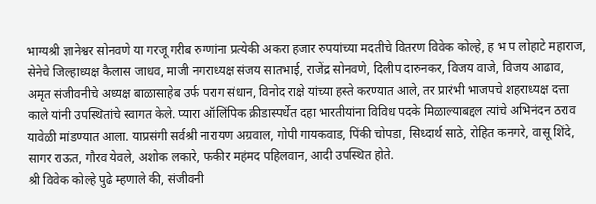भाग्यश्री ज्ञानेश्वर सोनवणे या गरजू गरीब रुग्णांना प्रत्येकी अकरा हजार रुपयांच्या मदतीचे वितरण विवेक कोल्हे, ह भ प लोहाटे महाराज, सेनेचे जिल्हाध्यक्ष कैलास जाधव, माजी नगराध्यक्ष संजय सातभाई, राजेंद्र सोनवणे, दिलीप दारुनकर, विजय वाजे, विजय आढाव, अमृत संजीवनीचे अध्यक्ष बाळासाहेब उर्फ पराग संधान, विनोद राक्षे यांच्या हस्ते करण्यात आले, तर प्रारंभी भाजपचे शहराध्यक्ष दत्ता काले यांनी उपस्थितांचे स्वागत केले. प्यारा ऑलिंपिक क्रीडास्पर्धेत दहा भारतीयांना विविध पदके मिळाल्याबद्दल त्यांचे अभिनंदन ठराव यावेळी मांडण्यात आला. याप्रसंगी सर्वश्री नारायण अग्रवाल, गोपी गायकवाड, पिंकी चोपडा, सिध्दार्थ साठे, रोहित कनगरे, वासू शिंदे, सागर राऊत, गौरव येवले, अशोक लकारे, फकीर महंमद पहिलवान, आदी उपस्थित होते.
श्री विवेक कोल्हे पुढे म्हणाले की, संजीवनी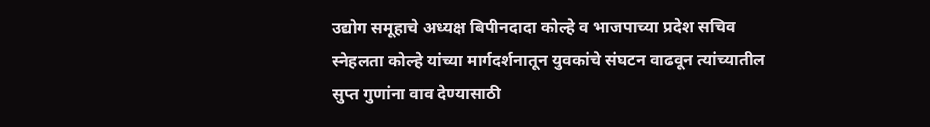उद्योग समूहाचे अध्यक्ष बिपीनदादा कोल्हे व भाजपाच्या प्रदेश सचिव स्नेहलता कोल्हे यांच्या मार्गदर्शनातून युवकांचे संघटन वाढवून त्यांच्यातील सुप्त गुणांना वाव देण्यासाठी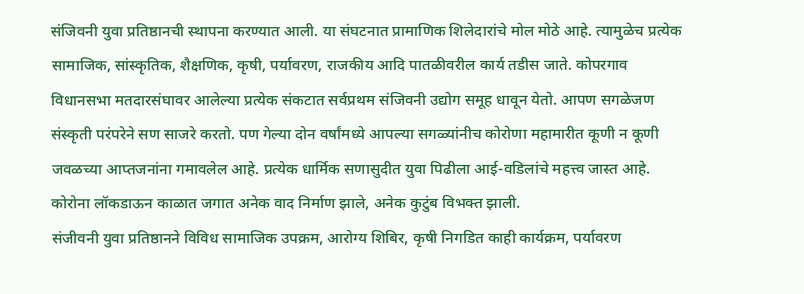संजिवनी युवा प्रतिष्ठानची स्थापना करण्यात आली. या संघटनात प्रामाणिक शिलेदारांचे मोल मोठे आहे. त्यामुळेच प्रत्येक सामाजिक, सांस्कृतिक, शैक्षणिक, कृषी, पर्यावरण, राजकीय आदि पातळीवरील कार्य तडीस जाते. कोपरगाव विधानसभा मतदारसंघावर आलेल्या प्रत्येक संकटात सर्वप्रथम संजिवनी उद्योग समूह धावून येतो. आपण सगळेजण संस्कृती परंपरेने सण साजरे करतो. पण गेल्या दोन वर्षांमध्ये आपल्या सगळ्यांनीच कोरोणा महामारीत कूणी न कूणी जवळच्या आप्तजनांना गमावलेल आहे. प्रत्येक धार्मिक सणासुदीत युवा पिढीला आई-वडिलांचे महत्त्व जास्त आहे. कोरोना लॉकडाऊन काळात जगात अनेक वाद निर्माण झाले, अनेक कुटुंब विभक्त झाली.
संजीवनी युवा प्रतिष्ठानने विविध सामाजिक उपक्रम, आरोग्य शिबिर, कृषी निगडित काही कार्यक्रम, पर्यावरण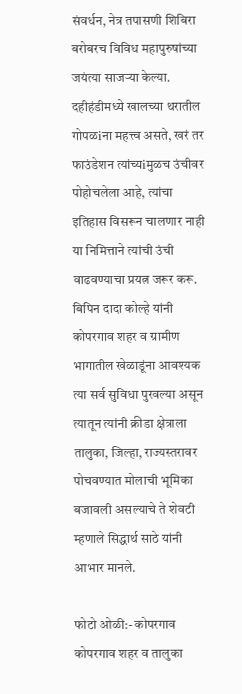संवर्धन, नेत्र तपासणी शिबिरा बरोबरच विविध महापुरुषांच्या जयंत्या साजऱ्या केल्या.
दहीहंडीमध्ये खालच्या थरातील गोपळiना महत्त्व असते, खरं तर फाउंडेशन त्यांच्यiमुळच उंचीवर पोहोचलेला आहे, त्यांचा इतिहास विसरून चालणार नाही या निमित्ताने त्यांची उंची वाढवण्याचा प्रयत्न जरूर करू. बिपिन दादा कोल्हे यांनी कोपरगाव शहर व ग्रामीण भागातील खेळाडूंना आवश्यक त्या सर्व सुविधा पुरवल्या असून त्यातून त्यांनी क्रीडा क्षेत्राला तालुका, जिल्हा, राज्यस्तरावर पोचवण्यात मोलाची भूमिका बजावली असल्याचे ते शेवटी म्हणाले सिद्धार्थ साठे यांनी आभार मानले.

फोटो ओळी:- कोपरगाव
कोपरगाव शहर व तालुका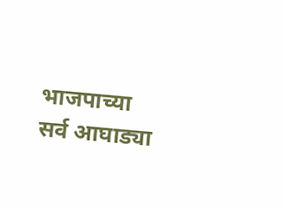भाजपाच्या सर्व आघाड्या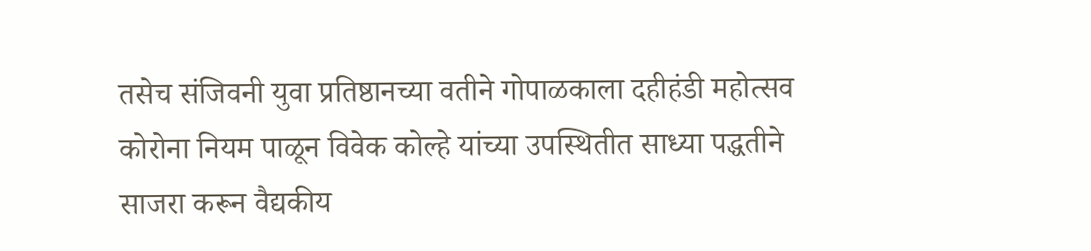तसेच संजिवनी युवा प्रतिष्ठानच्या वतीने गोपाळकाला दहीहंडी महोत्सव कोरोना नियम पाळून विवेक कोल्हे यांच्या उपस्थितीत साध्या पद्धतीने साजरा करून वैद्यकीय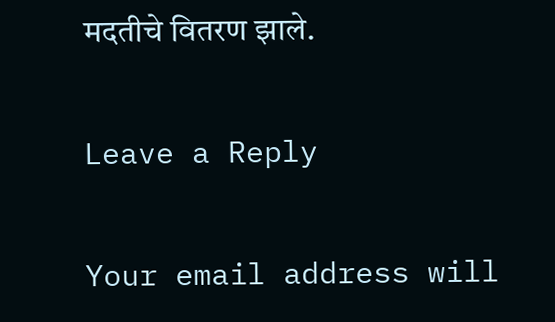मदतीचे वितरण झाले.

Leave a Reply

Your email address will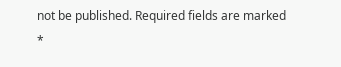not be published. Required fields are marked *